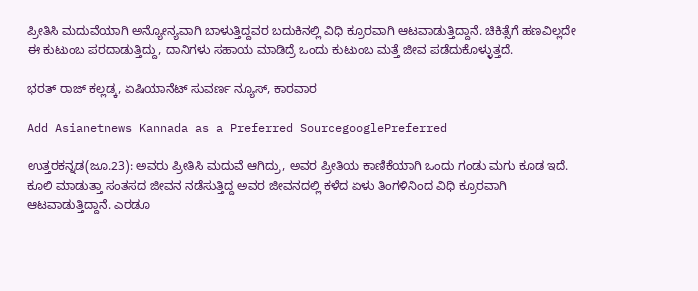ಪ್ರೀತಿಸಿ ಮದುವೆಯಾಗಿ ಅನ್ಯೋನ್ಯವಾಗಿ ಬಾಳುತ್ತಿದ್ದವರ ಬದುಕಿನಲ್ಲಿ ವಿಧಿ ಕ್ರೂರವಾಗಿ ಆಟವಾಡುತ್ತಿದ್ದಾನೆ. ಚಿಕಿತ್ಸೆಗೆ ಹಣವಿಲ್ಲದೇ ಈ ಕುಟುಂಬ ಪರದಾಡುತ್ತಿದ್ದು, ದಾನಿಗಳು ಸಹಾಯ ಮಾಡಿದ್ರೆ ಒಂದು ಕುಟುಂಬ ಮತ್ತೆ ಜೀವ ಪಡೆದುಕೊಳ್ಳುತ್ತದೆ.

ಭರತ್‌ ರಾಜ್ ಕಲ್ಲಡ್ಕ, ಏಷಿಯಾನೆಟ್ ಸುವರ್ಣ ನ್ಯೂಸ್, ಕಾರವಾರ

Add Asianetnews Kannada as a Preferred SourcegooglePreferred

ಉತ್ತರಕನ್ನಡ(ಜೂ.23): ಅವರು ಪ್ರೀತಿಸಿ ಮದುವೆ ಆಗಿದ್ರು, ಅವರ ಪ್ರೀತಿಯ ಕಾಣಿಕೆಯಾಗಿ ಒಂದು ಗಂಡು ಮಗು ಕೂಡ ಇದೆ. ಕೂಲಿ ಮಾಡುತ್ತಾ ಸಂತಸದ ಜೀವನ ನಡೆಸುತ್ತಿದ್ದ ಅವರ ಜೀವನದಲ್ಲಿ ಕಳೆದ ಏಳು ತಿಂಗಳಿನಿಂದ ವಿಧಿ ಕ್ರೂರವಾಗಿ ಆಟವಾಡುತ್ತಿದ್ದಾನೆ. ಎರಡೂ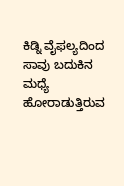ಕಿಡ್ನಿ ವೈಫಲ್ಯದಿಂದ ಸಾವು ಬದುಕಿನ ಮಧ್ಯೆ ಹೋರಾಡುತ್ತಿರುವ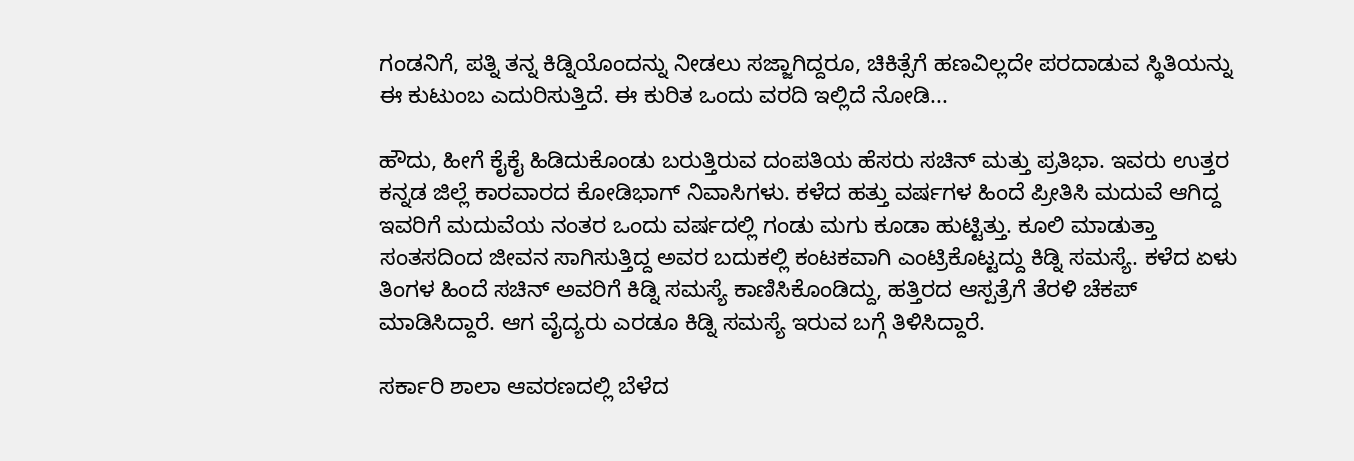ಗಂಡನಿಗೆ, ಪತ್ನಿ ತನ್ನ ಕಿಡ್ನಿಯೊಂದನ್ನು ನೀಡಲು ಸಜ್ಜಾಗಿದ್ದರೂ, ಚಿಕಿತ್ಸೆಗೆ ಹಣವಿಲ್ಲದೇ ಪರದಾಡುವ ಸ್ಥಿತಿಯನ್ನು ಈ ಕುಟುಂಬ ಎದುರಿಸುತ್ತಿದೆ. ಈ ಕುರಿತ ಒಂದು ವರದಿ ಇಲ್ಲಿದೆ ನೋಡಿ...

ಹೌದು, ಹೀಗೆ ಕೈಕೈ ಹಿಡಿದುಕೊಂಡು ಬರುತ್ತಿರುವ ದಂಪತಿಯ ಹೆಸರು ಸಚಿನ್ ಮತ್ತು ಪ್ರತಿಭಾ. ಇವರು ಉತ್ತರ ಕನ್ನಡ ಜಿಲ್ಲೆ ಕಾರವಾರದ ಕೋಡಿಭಾಗ್ ನಿವಾಸಿಗಳು. ಕಳೆದ ಹತ್ತು ವರ್ಷಗಳ ಹಿಂದೆ ಪ್ರೀತಿಸಿ ಮದುವೆ ಆಗಿದ್ದ ಇವರಿಗೆ ಮದುವೆಯ ನಂತರ ಒಂದು ವರ್ಷದಲ್ಲಿ ಗಂಡು ಮಗು ಕೂಡಾ ಹುಟ್ಟಿತ್ತು. ಕೂಲಿ ಮಾಡುತ್ತಾ ಸಂತಸದಿಂದ ಜೀವನ ಸಾಗಿಸುತ್ತಿದ್ದ ಅವರ ಬದುಕಲ್ಲಿ ಕಂಟಕವಾಗಿ ಎಂಟ್ರಿಕೊಟ್ಟದ್ದು ಕಿಡ್ನಿ‌‌ ಸಮಸ್ಯೆ. ಕಳೆದ ಏಳು ತಿಂಗಳ ಹಿಂದೆ ಸಚಿನ್ ಅವರಿಗೆ ಕಿಡ್ನಿ ಸಮಸ್ಯೆ ಕಾಣಿಸಿಕೊಂಡಿದ್ದು, ಹತ್ತಿರದ‌ ಆಸ್ಪತ್ರೆಗೆ ತೆರಳಿ ಚೆಕಪ್ ಮಾಡಿಸಿದ್ದಾರೆ. ಆಗ ವೈದ್ಯರು ಎರಡೂ ಕಿಡ್ನಿ ಸಮಸ್ಯೆ ಇರುವ ಬಗ್ಗೆ ತಿಳಿಸಿದ್ದಾರೆ.

ಸರ್ಕಾರಿ ಶಾಲಾ ಆವರಣದಲ್ಲಿ ಬೆಳೆದ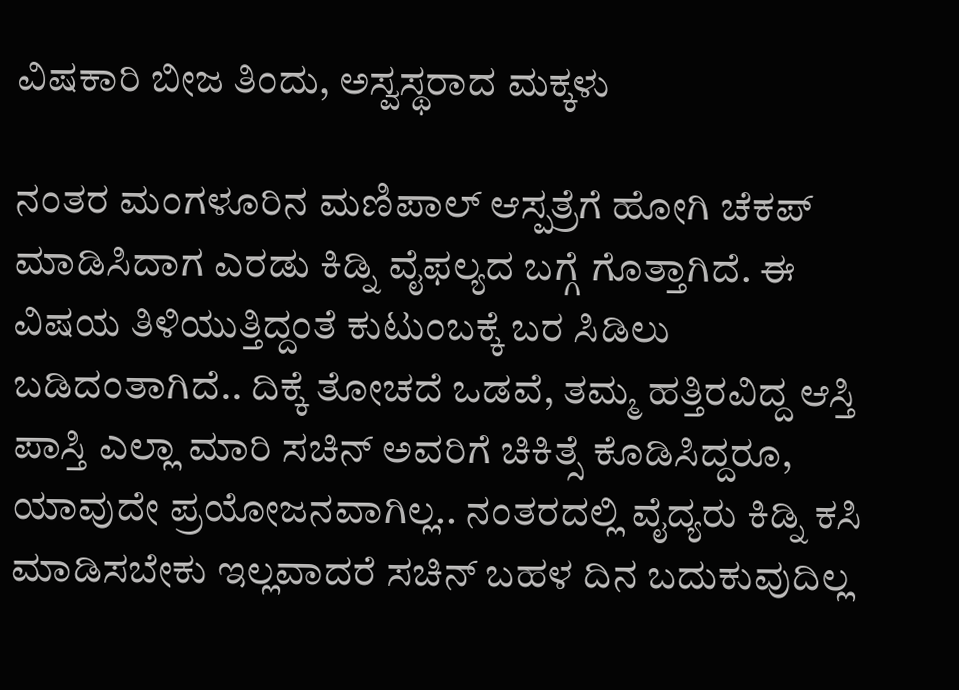ವಿಷಕಾರಿ ಬೀಜ ತಿಂದು, ಅಸ್ವಸ್ಥರಾದ ಮಕ್ಕಳು

ನಂತರ ಮಂಗಳೂರಿನ ಮಣಿಪಾಲ್ ಆಸ್ಪತ್ರೆಗೆ ಹೋಗಿ ಚೆಕಪ್ ಮಾಡಿಸಿದಾಗ ಎರಡು ಕಿಡ್ನಿ ವೈಫಲ್ಯದ ಬಗ್ಗೆ ಗೊತ್ತಾಗಿದೆ. ಈ ವಿಷಯ ತಿಳಿಯುತ್ತಿದ್ದಂತೆ ಕುಟುಂಬಕ್ಕೆ ಬರ ಸಿಡಿಲು ಬಡಿದಂತಾಗಿದೆ.. ದಿಕ್ಕೆ ತೋಚದೆ ಒಡವೆ, ತಮ್ಮ ಹತ್ತಿರವಿದ್ದ ಆಸ್ತಿ‌ ಪಾಸ್ತಿ ಎಲ್ಲಾ ಮಾರಿ ಸಚಿನ್ ಅವರಿಗೆ ಚಿಕಿತ್ಸೆ ಕೊಡಿಸಿದ್ದರೂ, ಯಾವುದೇ ಪ್ರಯೋಜನವಾಗಿಲ್ಲ.. ನಂತರದಲ್ಲಿ ವೈದ್ಯರು ಕಿಡ್ನಿ ಕಸಿ ಮಾಡಿಸಬೇಕು ಇಲ್ಲವಾದರೆ ಸಚಿನ್ ಬಹಳ ದಿನ ಬದುಕುವುದಿಲ್ಲ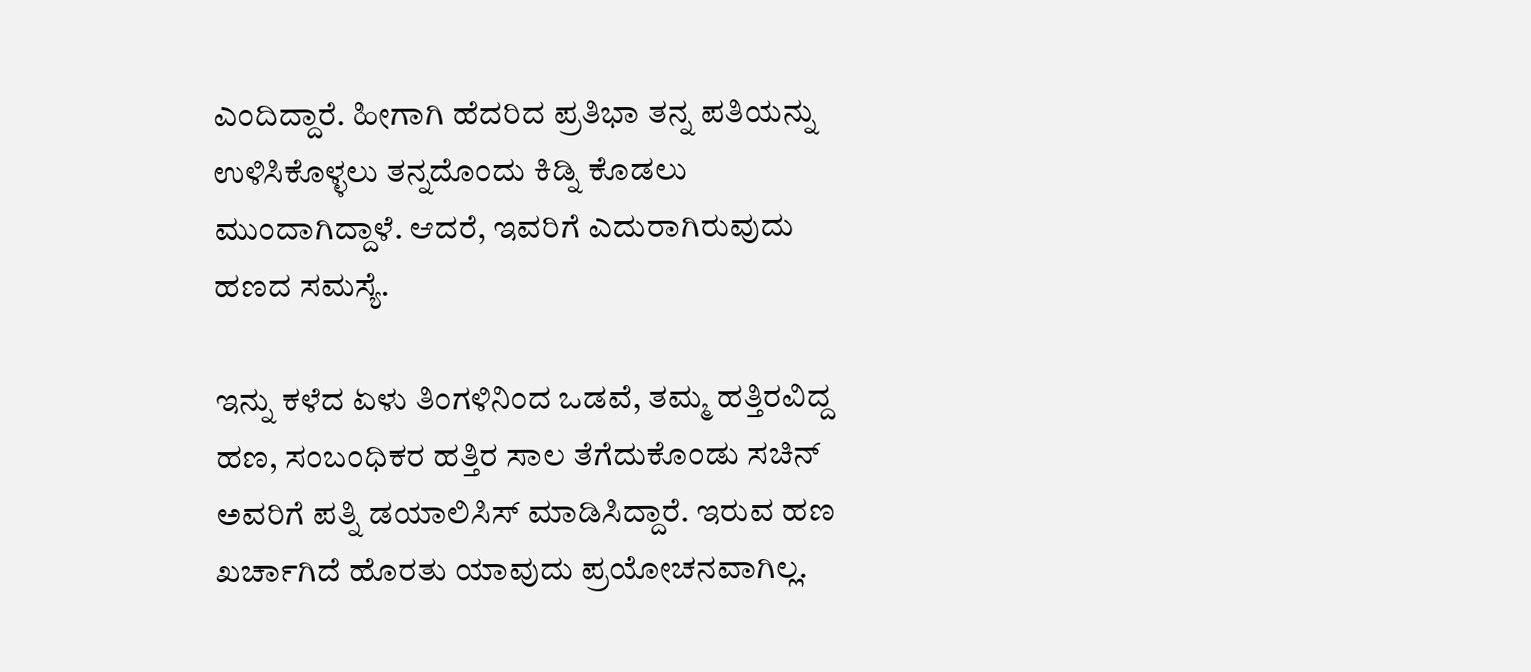ಎಂದಿದ್ದಾರೆ. ಹೀಗಾಗಿ ಹೆದರಿದ ಪ್ರತಿಭಾ ತನ್ನ ಪತಿಯನ್ನು ಉಳಿಸಿಕೊಳ್ಳಲು ತನ್ನದೊಂದು ಕಿಡ್ನಿ ಕೊಡಲು ಮುಂದಾಗಿದ್ದಾಳೆ. ಆದರೆ, ಇವರಿಗೆ ಎದುರಾಗಿರುವುದು ಹಣದ ಸಮಸ್ಯೆ.

ಇನ್ನು ಕಳೆದ ಏಳು ತಿಂಗಳಿನಿಂದ ಒಡವೆ, ತಮ್ಮ ಹತ್ತಿರವಿದ್ದ ಹಣ, ಸಂಬಂಧಿಕರ ಹತ್ತಿರ ಸಾಲ ತೆಗೆದುಕೊಂಡು ಸಚಿನ್ ಅವರಿಗೆ ಪತ್ನಿ ಡಯಾಲಿಸಿಸ್ ಮಾಡಿಸಿದ್ದಾರೆ. ಇರುವ ಹಣ ಖರ್ಚಾಗಿದೆ ಹೊರತು ಯಾವುದು ಪ್ರಯೋಚನವಾಗಿಲ್ಲ.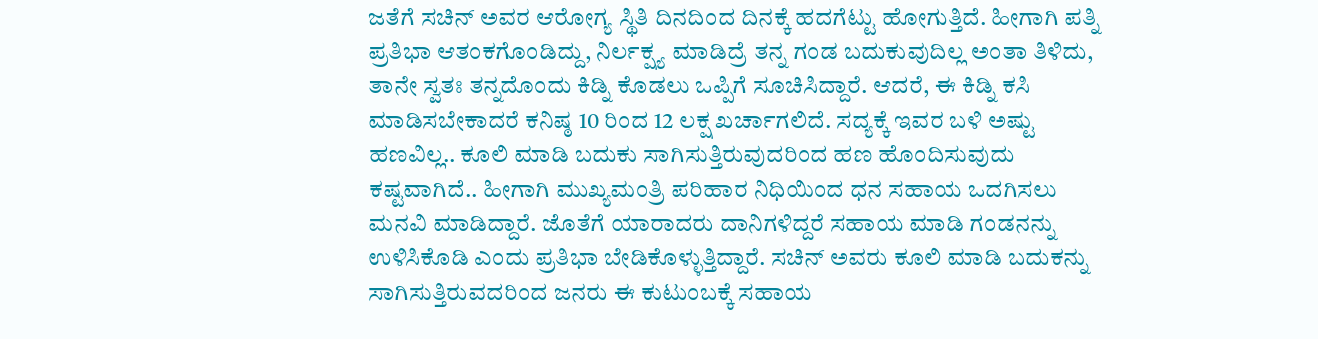ಜತೆಗೆ ಸಚಿನ್ ಅವರ ಆರೋಗ್ಯ ಸ್ಥಿತಿ ದಿನದಿಂದ ದಿನಕ್ಕೆ ಹದಗೆಟ್ಟು ಹೋಗುತ್ತಿದೆ. ಹೀಗಾಗಿ ಪತ್ನಿ ಪ್ರತಿಭಾ ಆತಂಕಗೊಂಡಿದ್ದು, ನಿರ್ಲಕ್ಷ್ಯ ಮಾಡಿದ್ರೆ ತನ್ನ ಗಂಡ ಬದುಕುವುದಿಲ್ಲ ಅಂತಾ ತಿಳಿದು, ತಾನೇ ಸ್ವತಃ ತನ್ನದೊಂದು ಕಿಡ್ನಿ ಕೊಡಲು ಒಪ್ಪಿಗೆ ಸೂಚಿಸಿದ್ದಾರೆ. ಆದರೆ, ಈ ಕಿಡ್ನಿ ಕಸಿ ಮಾಡಿಸಬೇಕಾದರೆ ಕನಿಷ್ಠ 10 ರಿಂದ 12 ಲಕ್ಷ ಖರ್ಚಾಗಲಿದೆ. ಸದ್ಯಕ್ಕೆ ಇವರ ಬಳಿ ಅಷ್ಟು ಹಣವಿಲ್ಲ.. ಕೂಲಿ ಮಾಡಿ ಬದುಕು ಸಾಗಿಸುತ್ತಿರುವುದರಿಂದ ಹಣ ಹೊಂದಿಸುವುದು ಕಷ್ಟವಾಗಿದೆ.. ಹೀಗಾಗಿ ಮುಖ್ಯಮಂತ್ರಿ ಪರಿಹಾರ ನಿಧಿಯಿಂದ ಧನ ಸಹಾಯ ಒದಗಿಸಲು ಮನವಿ ಮಾಡಿದ್ದಾರೆ. ಜೊತೆಗೆ ಯಾರಾದರು ದಾನಿಗಳಿದ್ದರೆ ಸಹಾಯ ಮಾಡಿ ಗಂಡನನ್ನು ಉಳಿಸಿಕೊಡಿ ಎಂದು ಪ್ರತಿಭಾ ಬೇಡಿಕೊಳ್ಳುತ್ತಿದ್ದಾರೆ. ಸಚಿನ್ ಅವರು ಕೂಲಿ ಮಾಡಿ ಬದುಕನ್ನು ಸಾಗಿಸುತ್ತಿರುವದರಿಂದ ಜನರು‌ ಈ ಕುಟುಂಬಕ್ಕೆ ಸಹಾಯ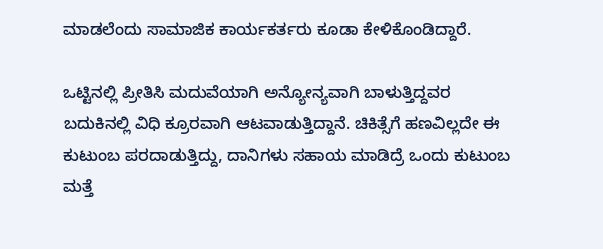ಮಾಡಲೆಂದು ಸಾಮಾಜಿಕ‌ ಕಾರ್ಯಕರ್ತರು ಕೂಡಾ ಕೇಳಿಕೊಂಡಿದ್ದಾರೆ.

ಒಟ್ಟಿನಲ್ಲಿ ಪ್ರೀತಿಸಿ ಮದುವೆಯಾಗಿ ಅನ್ಯೋನ್ಯವಾಗಿ ಬಾಳುತ್ತಿದ್ದವರ ಬದುಕಿನಲ್ಲಿ ವಿಧಿ ಕ್ರೂರವಾಗಿ ಆಟವಾಡುತ್ತಿದ್ದಾನೆ. ಚಿಕಿತ್ಸೆಗೆ ಹಣವಿಲ್ಲದೇ ಈ ಕುಟುಂಬ ಪರದಾಡುತ್ತಿದ್ದು, ದಾನಿಗಳು ಸಹಾಯ ಮಾಡಿದ್ರೆ ಒಂದು ಕುಟುಂಬ ಮತ್ತೆ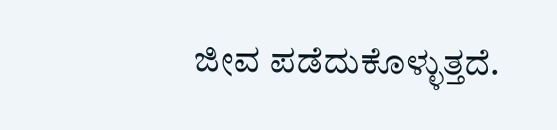ಜೀವ ಪಡೆದುಕೊಳ್ಳುತ್ತದೆ.